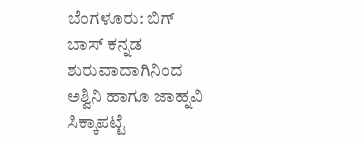ಬೆಂಗಳೂರು: ಬಿಗ್ ಬಾಸ್ ಕನ್ನಡ ಶುರುವಾದಾಗಿನಿಂದ ಅಶ್ವಿನಿ ಹಾಗೂ ಜಾಹ್ನವಿ ಸಿಕ್ಕಾಪಟ್ಟೆ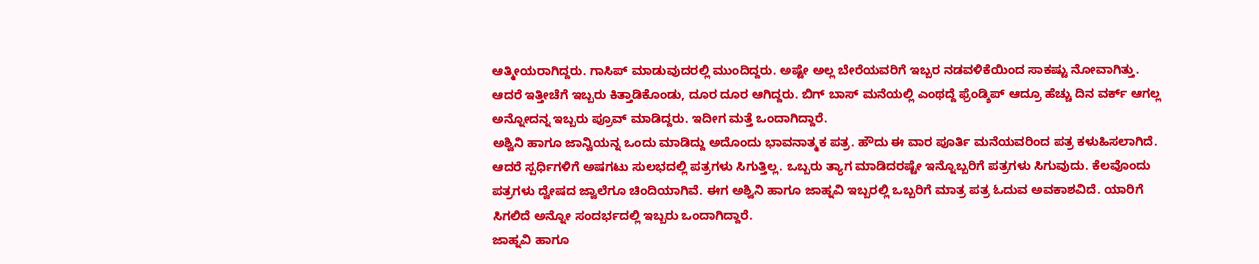ಆತ್ಮೀಯರಾಗಿದ್ದರು. ಗಾಸಿಪ್ ಮಾಡುವುದರಲ್ಲಿ ಮುಂದಿದ್ದರು. ಅಷ್ಟೇ ಅಲ್ಲ ಬೇರೆಯವರಿಗೆ ಇಬ್ಬರ ನಡವಳಿಕೆಯಿಂದ ಸಾಕಷ್ಟು ನೋವಾಗಿತ್ತು. ಆದರೆ ಇತ್ತೀಚೆಗೆ ಇಬ್ಬರು ಕಿತ್ತಾಡಿಕೊಂಡು, ದೂರ ದೂರ ಆಗಿದ್ದರು. ಬಿಗ್ ಬಾಸ್ ಮನೆಯಲ್ಲಿ ಎಂಥದ್ದೆ ಫ್ರೆಂಡ್ಶಿಪ್ ಆದ್ರೂ ಹೆಚ್ಚು ದಿನ ವರ್ಕ್ ಆಗಲ್ಲ ಅನ್ನೋದನ್ನ ಇಬ್ಬರು ಪ್ರೂವ್ ಮಾಡಿದ್ದರು. ಇದೀಗ ಮತ್ತೆ ಒಂದಾಗಿದ್ದಾರೆ.
ಅಶ್ವಿನಿ ಹಾಗೂ ಜಾನ್ವಿಯನ್ನ ಒಂದು ಮಾಡಿದ್ದು ಅದೊಂದು ಭಾವನಾತ್ಮಕ ಪತ್ರ. ಹೌದು ಈ ವಾರ ಪೂರ್ತಿ ಮನೆಯವರಿಂದ ಪತ್ರ ಕಳುಹಿಸಲಾಗಿದೆ. ಆದರೆ ಸ್ಪರ್ಧಿಗಳಿಗೆ ಅಷಗಟು ಸುಲಭದಲ್ಲಿ ಪತ್ರಗಳು ಸಿಗುತ್ತಿಲ್ಲ. ಒಬ್ಬರು ತ್ಯಾಗ ಮಾಡಿದರಷ್ಟೇ ಇನ್ನೊಬ್ಬರಿಗೆ ಪತ್ರಗಳು ಸಿಗುವುದು. ಕೆಲವೊಂದು ಪತ್ರಗಳು ದ್ವೇಷದ ಜ್ವಾಲೆಗೂ ಚಿಂದಿಯಾಗಿವೆ. ಈಗ ಅಶ್ವಿನಿ ಹಾಗೂ ಜಾಹ್ನವಿ ಇಬ್ಬರಲ್ಲಿ ಒಬ್ಬರಿಗೆ ಮಾತ್ರ ಪತ್ರ ಓದುವ ಅವಕಾಶವಿದೆ. ಯಾರಿಗೆ ಸಿಗಲಿದೆ ಅನ್ನೋ ಸಂದರ್ಭದಲ್ಲಿ ಇಬ್ಬರು ಒಂದಾಗಿದ್ದಾರೆ.
ಜಾಹ್ನವಿ ಹಾಗೂ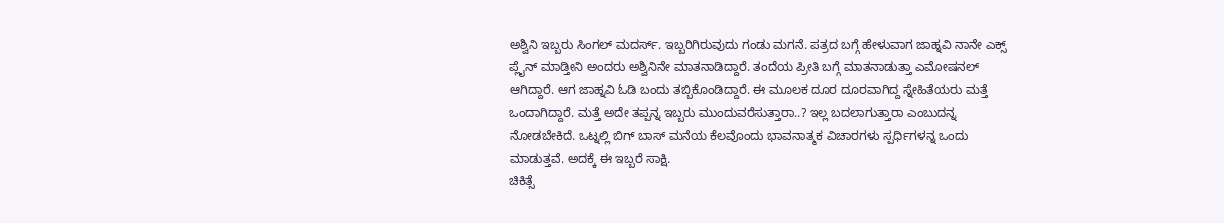ಅಶ್ವಿನಿ ಇಬ್ಬರು ಸಿಂಗಲ್ ಮದರ್ಸ್. ಇಬ್ಬರಿಗಿರುವುದು ಗಂಡು ಮಗನೆ. ಪತ್ರದ ಬಗ್ಗೆ ಹೇಳುವಾಗ ಜಾಹ್ನವಿ ನಾನೇ ಎಕ್ಸ್ ಪ್ಲೈನ್ ಮಾಡ್ತೀನಿ ಅಂದರು ಅಶ್ವಿನಿನೇ ಮಾತನಾಡಿದ್ದಾರೆ. ತಂದೆಯ ಪ್ರೀತಿ ಬಗ್ಗೆ ಮಾತನಾಡುತ್ತಾ ಎಮೋಷನಲ್ ಆಗಿದ್ದಾರೆ. ಆಗ ಜಾಹ್ನವಿ ಓಡಿ ಬಂದು ತಬ್ಬಿಕೊಂಡಿದ್ದಾರೆ. ಈ ಮೂಲಕ ದೂರ ದೂರವಾಗಿದ್ದ ಸ್ನೇಹಿತೆಯರು ಮತ್ತೆ ಒಂದಾಗಿದ್ದಾರೆ. ಮತ್ತೆ ಅದೇ ತಪ್ಪನ್ನ ಇಬ್ಬರು ಮುಂದುವರೆಸುತ್ತಾರಾ..? ಇಲ್ಲ ಬದಲಾಗುತ್ತಾರಾ ಎಂಬುದನ್ನ ನೋಡಬೇಕಿದೆ. ಒಟ್ನಲ್ಲಿ ಬಿಗ್ ಬಾಸ್ ಮನೆಯ ಕೆಲವೊಂದು ಭಾವನಾತ್ಮಕ ವಿಚಾರಗಳು ಸ್ಪರ್ಧಿಗಳನ್ನ ಒಂದು ಮಾಡುತ್ತವೆ. ಅದಕ್ಕೆ ಈ ಇಬ್ಬರೆ ಸಾಕ್ಷಿ.
ಚಿಕಿತ್ಸೆ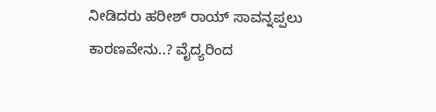ನೀಡಿದರು ಹರೀಶ್ ರಾಯ್ ಸಾವನ್ನಪ್ಪಲು ಕಾರಣವೇನು..? ವೈದ್ಯರಿಂದ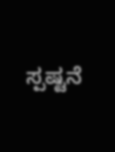ಸ್ಪಷ್ಟನೆ